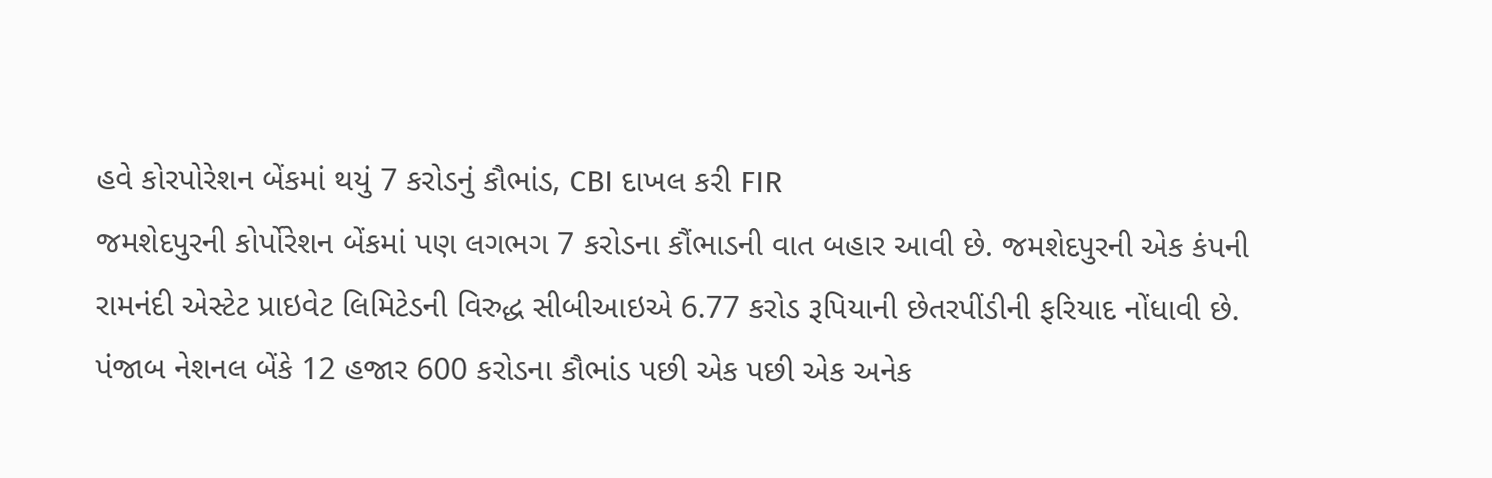હવે કોરપોરેશન બેંકમાં થયું 7 કરોડનું કૌભાંડ, CBI દાખલ કરી FIR
જમશેદપુરની કોર્પોરેશન બેંકમાં પણ લગભગ 7 કરોડના કૌંભાડની વાત બહાર આવી છે. જમશેદપુરની એક કંપની રામનંદી એસ્ટેટ પ્રાઇવેટ લિમિટેડની વિરુદ્ધ સીબીઆઇએ 6.77 કરોડ રૂપિયાની છેતરપીંડીની ફરિયાદ નોંધાવી છે.
પંજાબ નેશનલ બેંકે 12 હજાર 600 કરોડના કૌભાંડ પછી એક પછી એક અનેક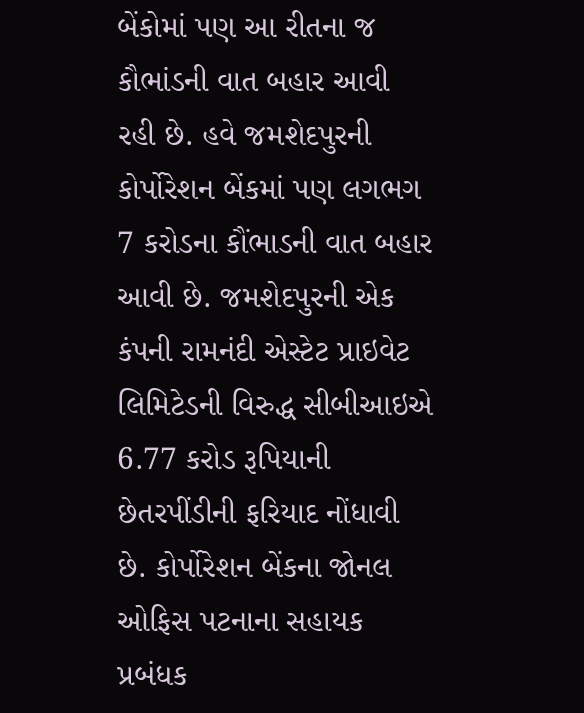બેંકોમાં પણ આ રીતના જ કૌભાંડની વાત બહાર આવી રહી છે. હવે જમશેદપુરની કોર્પોરેશન બેંકમાં પણ લગભગ 7 કરોડના કૌંભાડની વાત બહાર આવી છે. જમશેદપુરની એક કંપની રામનંદી એસ્ટેટ પ્રાઇવેટ લિમિટેડની વિરુદ્ધ સીબીઆઇએ 6.77 કરોડ રૂપિયાની છેતરપીંડીની ફરિયાદ નોંધાવી છે. કોર્પોરેશન બેંકના જોનલ ઓફિસ પટનાના સહાયક પ્રબંધક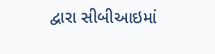દ્વારા સીબીઆઇમાં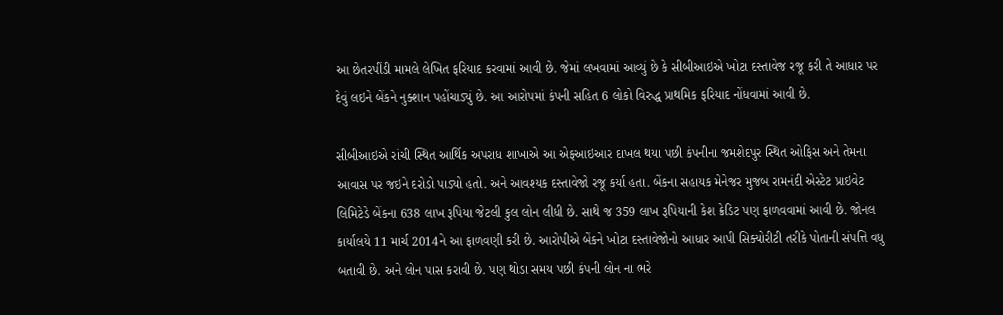આ છેતરપીંડી મામલે લેખિત ફરિયાદ કરવામાં આવી છે. જેમાં લખવામાં આવ્યું છે કે સીબીઆઇએ ખોટા દસ્તાવેજ રજૂ કરી તે આધાર પર દેવું લઇને બેંકને નુક્શાન પહોંચાડ્યું છે. આ આરોપમાં કંપની સહિત 6 લોકો વિરુદ્ધ પ્રાથમિક ફરિયાદ નોંધવામાં આવી છે.

સીબીઆઇએ રાંચી સ્થિત આર્થિક અપરાધ શાખાએ આ એફઆઇઆર દાખલ થયા પછી કંપનીના જમશેદપુર સ્થિત ઓફિસ અને તેમના આવાસ પર જઇને દરોડો પાડ્યો હતો. અને આવશ્યક દસ્તાવેજો રજૂ કર્યા હતા. બેંકના સહાયક મેનેજર મુજબ રામનંદી એસ્ટેટ પ્રાઇવેટ લિમિટેડે બેંકના 638 લાખ રૂપિયા જેટલી કુલ લોન લીધી છે. સાથે જ 359 લાખ રૂપિયાની કેશ ક્રેડિટ પણ ફાળવવામાં આવી છે. જોનલ કાર્યાલયે 11 માર્ચ 2014ને આ ફાળવણી કરી છે. આરોપીએ બેંકને ખોટા દસ્તાવેજોનો આધાર આપી સિક્યોરીટી તરીકે પોતાની સંપત્તિ વધુ બતાવી છે. અને લોન પાસ કરાવી છે. પણ થોડા સમય પછી કંપની લોન ના ભરે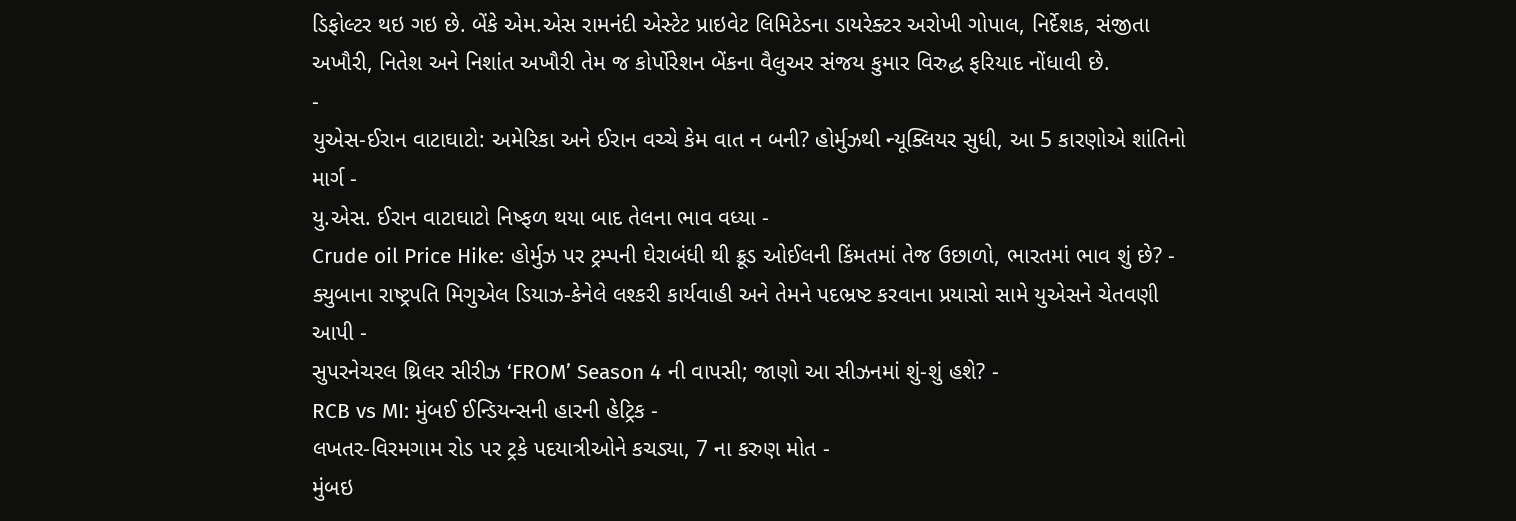ડિફોલ્ટર થઇ ગઇ છે. બેંકે એમ.એસ રામનંદી એસ્ટેટ પ્રાઇવેટ લિમિટેડના ડાયરેક્ટર અરોખી ગોપાલ, નિર્દેશક, સંજીતા અખૌરી, નિતેશ અને નિશાંત અખૌરી તેમ જ કોર્પોરેશન બેંકના વૈલુઅર સંજય કુમાર વિરુદ્ધ ફરિયાદ નોંધાવી છે.
-
યુએસ-ઈરાન વાટાઘાટો: અમેરિકા અને ઈરાન વચ્ચે કેમ વાત ન બની? હોર્મુઝથી ન્યૂક્લિયર સુધી, આ 5 કારણોએ શાંતિનો માર્ગ -
યુ.એસ. ઈરાન વાટાઘાટો નિષ્ફળ થયા બાદ તેલના ભાવ વધ્યા -
Crude oil Price Hike: હોર્મુઝ પર ટ્રમ્પની ઘેરાબંધી થી ક્રૂડ ઓઈલની કિંમતમાં તેજ ઉછાળો, ભારતમાં ભાવ શું છે? -
ક્યુબાના રાષ્ટ્રપતિ મિગુએલ ડિયાઝ-કેનેલે લશ્કરી કાર્યવાહી અને તેમને પદભ્રષ્ટ કરવાના પ્રયાસો સામે યુએસને ચેતવણી આપી -
સુપરનેચરલ થ્રિલર સીરીઝ ‘FROM’ Season 4 ની વાપસી; જાણો આ સીઝનમાં શું-શું હશે? -
RCB vs MI: મુંબઈ ઈન્ડિયન્સની હારની હેટ્રિક -
લખતર-વિરમગામ રોડ પર ટ્રકે પદયાત્રીઓને કચડ્યા, 7 ના કરુણ મોત -
મુંબઇ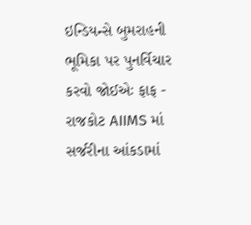ઇન્ડિયન્સે બુમરાહની ભૂમિકા પર પુનર્વિચાર કરવો જોઈએઃ ફાફ -
રાજકોટ AIIMS માં સર્જરીના આંકડામાં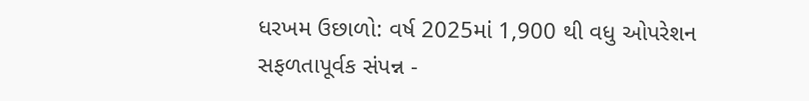ધરખમ ઉછાળો: વર્ષ 2025માં 1,900 થી વધુ ઓપરેશન સફળતાપૂર્વક સંપન્ન -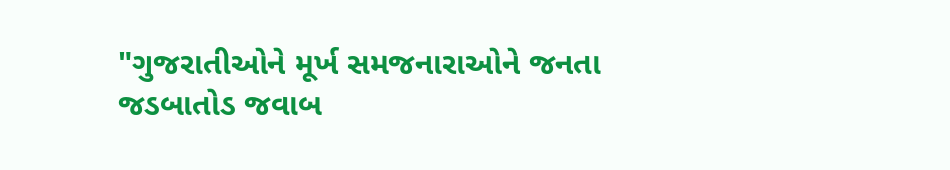"ગુજરાતીઓને મૂર્ખ સમજનારાઓને જનતા જડબાતોડ જવાબ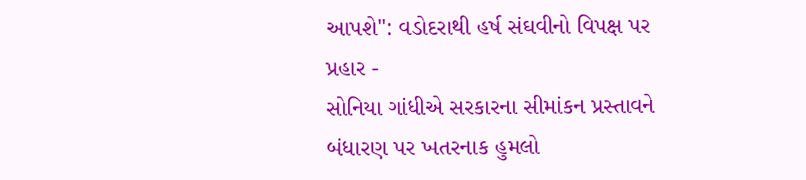આપશે": વડોદરાથી હર્ષ સંઘવીનો વિપક્ષ પર પ્રહાર -
સોનિયા ગાંધીએ સરકારના સીમાંકન પ્રસ્તાવને બંધારણ પર ખતરનાક હુમલો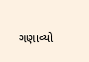ગણાવ્યો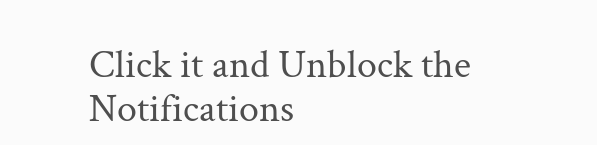Click it and Unblock the Notifications